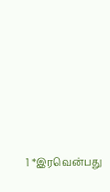1 *இரவென்பது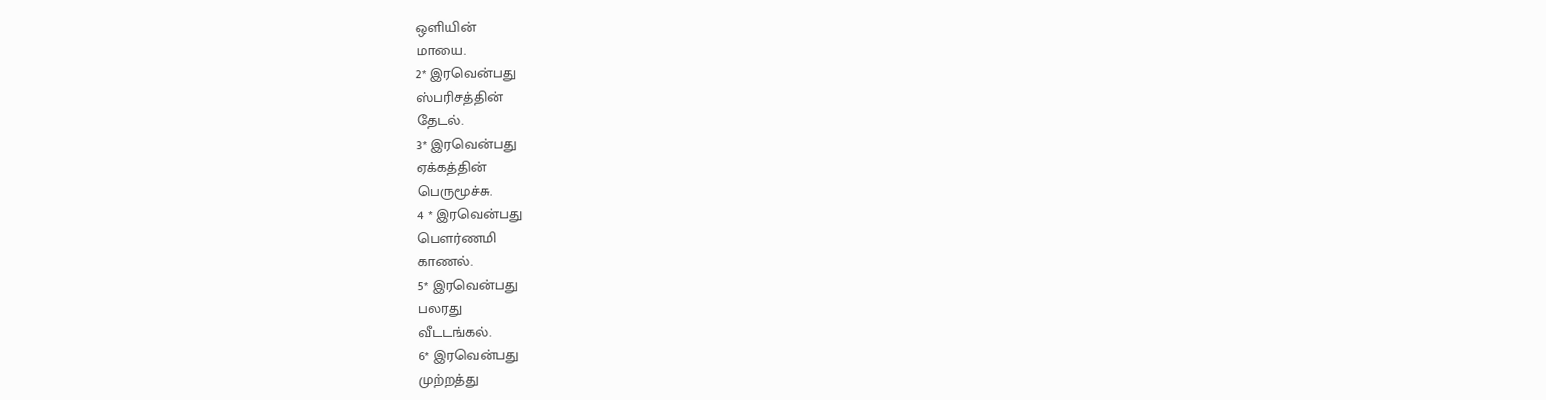ஒளியின்
மாயை.
2* இரவென்பது
ஸ்பரிசத்தின்
தேடல்.
3* இரவென்பது
ஏக்கத்தின்
பெருமூச்சு.
4 * இரவென்பது
பௌர்ணமி
காணல்.
5* இரவென்பது
பலரது
வீடடங்கல்.
6* இரவென்பது
முற்றத்து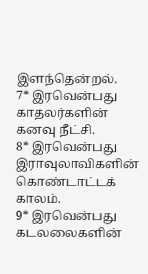இளந்தென்றல்.
7* இரவென்பது
காதலர்களின்
கனவு நீட்சி.
8* இரவென்பது
இராவுலாவிகளின்
கொண்டாட்டக் காலம்.
9* இரவென்பது
கடலலைகளின்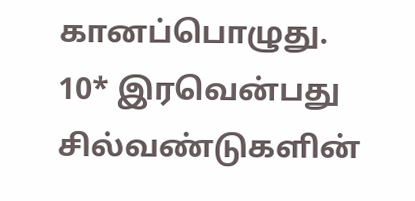கானப்பொழுது.
10* இரவென்பது
சில்வண்டுகளின்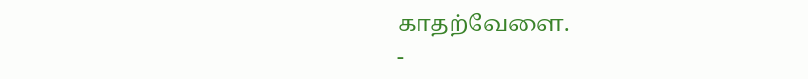காதற்வேளை.
-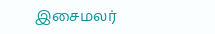இசைமலர்